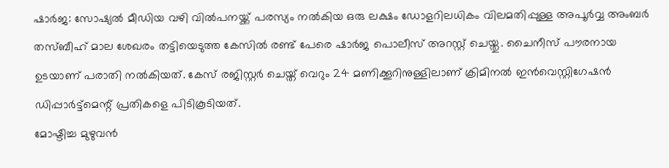ഷാർജ: സോഷ്യൽ മീഡിയ വഴി വിൽപനയ്ക്ക് പരസ്യം നൽകിയ ഒരു ലക്ഷം ഡോളറിലധികം വിലമതിപ്പുള്ള അപൂർവ്വ അംബർ തസ്ബീഹ് മാല ശേഖരം തട്ടിയെടുത്ത കേസിൽ രണ്ട് പേരെ ഷാർജ പൊലീസ് അറസ്റ്റ് ചെയ്തു. ചൈനീസ് പൗരനായ ഉടയാണ് പരാതി നൽകിയത്. കേസ് രജിസ്റ്റർ ചെയ്ത് വെറും 24 മണിക്കൂറിനുള്ളിലാണ് ക്രിമിനൽ ഇൻവെസ്റ്റിഗേഷൻ ഡിപ്പാർട്ട്മെന്റ് പ്രതികളെ പിടികൂടിയത്.
മോഷ്ടിച്ച മുഴുവൻ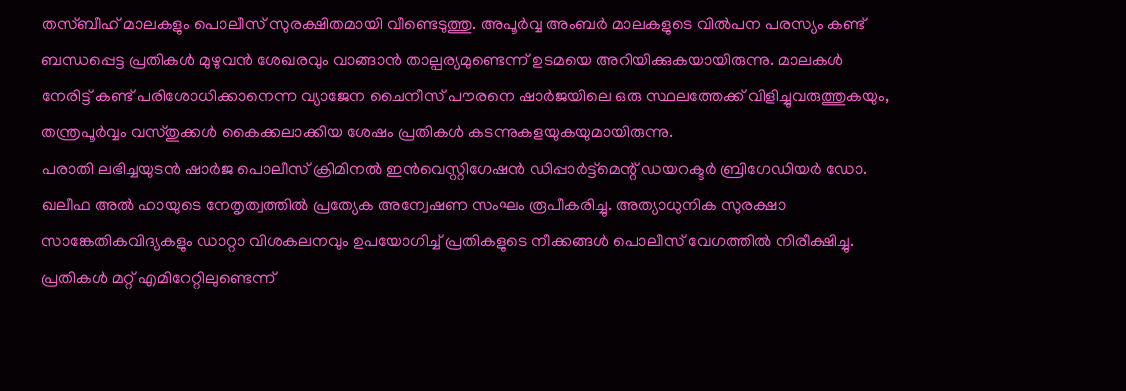തസ്ബീഹ് മാലകളും പൊലീസ് സുരക്ഷിതമായി വീണ്ടെടുത്തു. അപൂർവ്വ അംബർ മാലകളുടെ വിൽപന പരസ്യം കണ്ട് ബന്ധപ്പെട്ട പ്രതികൾ മുഴുവൻ ശേഖരവും വാങ്ങാൻ താല്പര്യമുണ്ടെന്ന് ഉടമയെ അറിയിക്കുകയായിരുന്നു. മാലകൾ നേരിട്ട് കണ്ട് പരിശോധിക്കാനെന്ന വ്യാജേന ചൈനീസ് പൗരനെ ഷാർജയിലെ ഒരു സ്ഥലത്തേക്ക് വിളിച്ചുവരുത്തുകയും, തന്ത്രപൂർവ്വം വസ്തുക്കൾ കൈക്കലാക്കിയ ശേഷം പ്രതികൾ കടന്നുകളയുകയുമായിരുന്നു.
പരാതി ലഭിച്ചയുടൻ ഷാർജ പൊലീസ് ക്രിമിനൽ ഇൻവെസ്റ്റിഗേഷൻ ഡിപ്പാർട്ട്മെന്റ് ഡയറക്ടർ ബ്രിഗേഡിയർ ഡോ. ഖലീഫ അൽ ഹായുടെ നേതൃത്വത്തിൽ പ്രത്യേക അന്വേഷണ സംഘം രൂപീകരിച്ചു. അത്യാധുനിക സുരക്ഷാ സാങ്കേതികവിദ്യകളും ഡാറ്റാ വിശകലനവും ഉപയോഗിച്ച് പ്രതികളുടെ നീക്കങ്ങൾ പൊലീസ് വേഗത്തിൽ നിരീക്ഷിച്ചു. പ്രതികൾ മറ്റ് എമിറേറ്റിലുണ്ടെന്ന്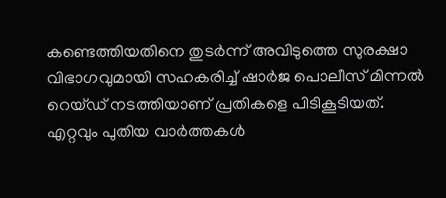കണ്ടെത്തിയതിനെ തുടർന്ന് അവിടുത്തെ സുരക്ഷാ വിഭാഗവുമായി സഹകരിച്ച് ഷാർജ പൊലീസ് മിന്നൽ റെയ്ഡ് നടത്തിയാണ് പ്രതികളെ പിടികൂടിയത്.
എറ്റവും പുതിയ വാർത്തകൾ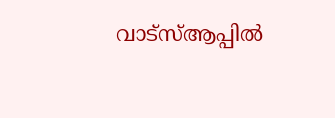വാട്സ്ആപ്പിൽ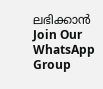ലഭിക്കാൻ
Join Our WhatsApp Group